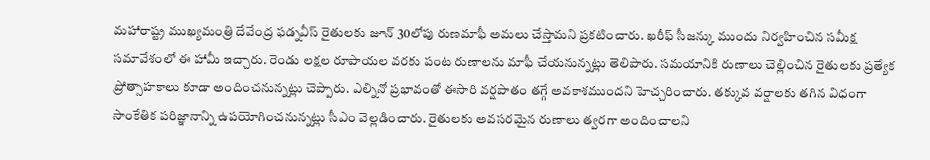మహారాష్ట్ర ముఖ్యమంత్రి దేవేంద్ర ఫడ్నవీస్ రైతులకు జూన్ 30లోపు రుణమాఫీ అమలు చేస్తామని ప్రకటించారు. ఖరీఫ్ సీజన్కు ముందు నిర్వహించిన సమీక్ష సమావేశంలో ఈ హామీ ఇచ్చారు. రెండు లక్షల రూపాయల వరకు పంట రుణాలను మాఫీ చేయనున్నట్లు తెలిపారు. సమయానికి రుణాలు చెల్లించిన రైతులకు ప్రత్యేక ప్రోత్సాహకాలు కూడా అందించనున్నట్లు చెప్పారు. ఎల్నినో ప్రభావంతో ఈసారి వర్షపాతం తగ్గే అవకాశముందని హెచ్చరించారు. తక్కువ వర్షాలకు తగిన విధంగా సాంకేతిక పరిజ్ఞానాన్ని ఉపయోగించనున్నట్లు సీఎం వెల్లడించారు. రైతులకు అవసరమైన రుణాలు త్వరగా అందించాలని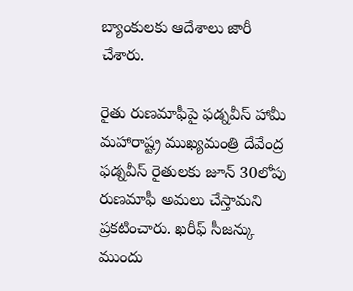బ్యాంకులకు ఆదేశాలు జారీ చేశారు.

రైతు రుణమాఫీపై ఫడ్నవీస్ హామీ
మహారాష్ట్ర ముఖ్యమంత్రి దేవేంద్ర ఫడ్నవీస్ రైతులకు జూన్ 30లోపు రుణమాఫీ అమలు చేస్తామని ప్రకటించారు. ఖరీఫ్ సీజన్కు ముందు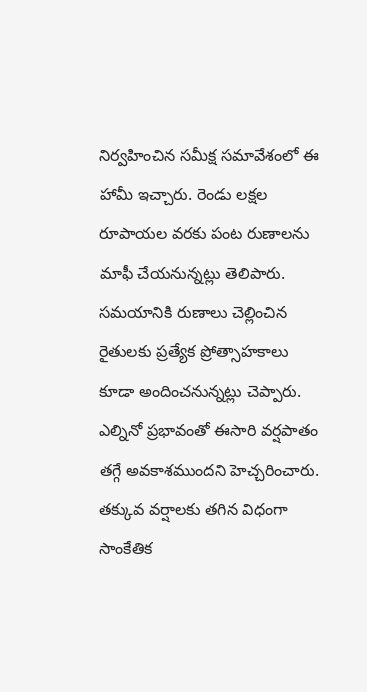నిర్వహించిన సమీక్ష సమావేశంలో ఈ హామీ ఇచ్చారు. రెండు లక్షల రూపాయల వరకు పంట రుణాలను మాఫీ చేయనున్నట్లు తెలిపారు. సమయానికి రుణాలు చెల్లించిన రైతులకు ప్రత్యేక ప్రోత్సాహకాలు కూడా అందించనున్నట్లు చెప్పారు. ఎల్నినో ప్రభావంతో ఈసారి వర్షపాతం తగ్గే అవకాశముందని హెచ్చరించారు. తక్కువ వర్షాలకు తగిన విధంగా సాంకేతిక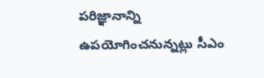పరిజ్ఞానాన్ని ఉపయోగించనున్నట్లు సీఎం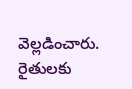వెల్లడించారు. రైతులకు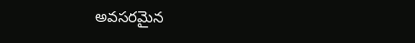అవసరమైన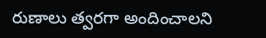రుణాలు త్వరగా అందించాలని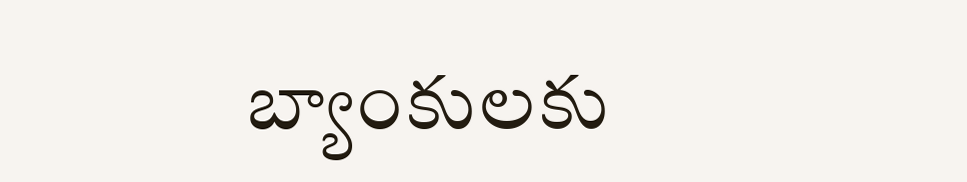బ్యాంకులకు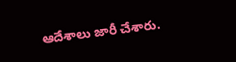ఆదేశాలు జారీ చేశారు.